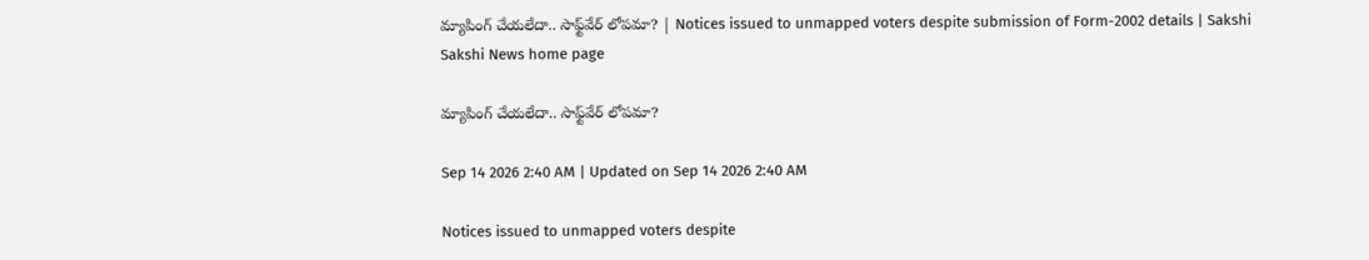మ్యాపింగ్‌ చేయలేదా.. సాఫ్ట్‌వేర్‌ లోపమా? | Notices issued to unmapped voters despite submission of Form-2002 details | Sakshi
Sakshi News home page

మ్యాపింగ్‌ చేయలేదా.. సాఫ్ట్‌వేర్‌ లోపమా?

Sep 14 2026 2:40 AM | Updated on Sep 14 2026 2:40 AM

Notices issued to unmapped voters despite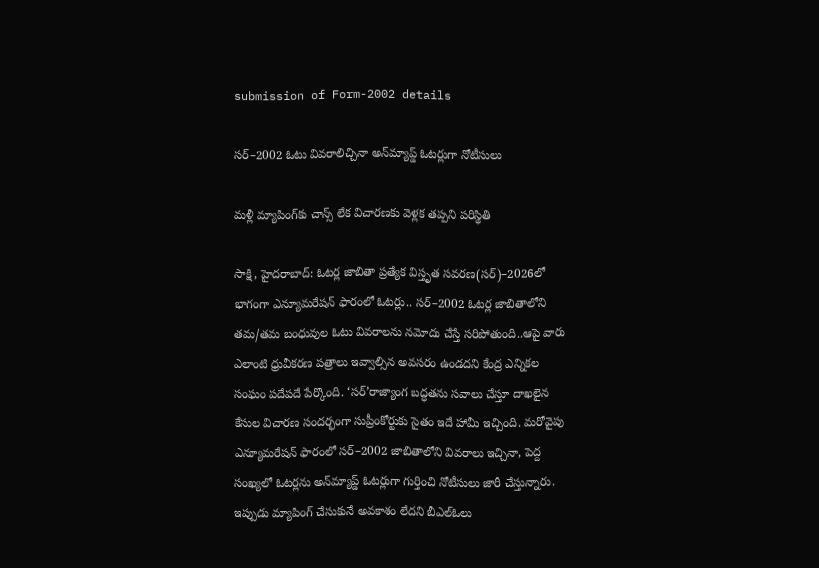submission of Form-2002 details

సర్‌–2002 ఓటు వివరాలిచ్చినా అన్‌మ్యాప్డ్‌ ఓటర్లుగా నోటీసులు

మళ్లీ మ్యాపింగ్‌కు చాన్స్‌ లేక విచారణకు వెళ్లక తప్పని పరిస్థితి

సాక్షి, హైదరాబాద్‌: ఓటర్ల జాబితా ప్రత్యేక విస్తృత సవరణ(సర్‌)–2026లో భాగంగా ఎన్యూమరేషన్‌ ఫారంలో ఓటర్లు.. సర్‌–2002 ఓటర్ల జాబితాలోని తమ/తమ బంధువుల ఓటు వివరాలను నమోదు చేస్తే సరిపోతుంది..ఆపై వారు ఎలాంటి ధ్రువీకరణ పత్రాలు ఇవ్వాల్సిన అవసరం ఉండదని కేంద్ర ఎన్నికల సంఘం పదేపదే పేర్కొంది. ‘సర్‌’రాజ్యాంగ బద్ధతను సవాలు చేస్తూ దాఖలైన కేసుల విచారణ సందర్భంగా సుప్రీంకోర్టుకు సైతం ఇదే హామీ ఇచ్చింది. మరోవైపు ఎన్యూమరేషన్‌ ఫారంలో సర్‌–2002 జాబితాలోని వివరాలు ఇచ్చినా, పెద్ద సంఖ్యలో ఓటర్లను అన్‌మ్యాప్డ్‌ ఓటర్లుగా గుర్తించి నోటీసులు జారీ చేస్తున్నారు. ఇప్పుడు మ్యాపింగ్‌ చేసుకునే అవకాశం లేదని బీఎల్‌ఓలు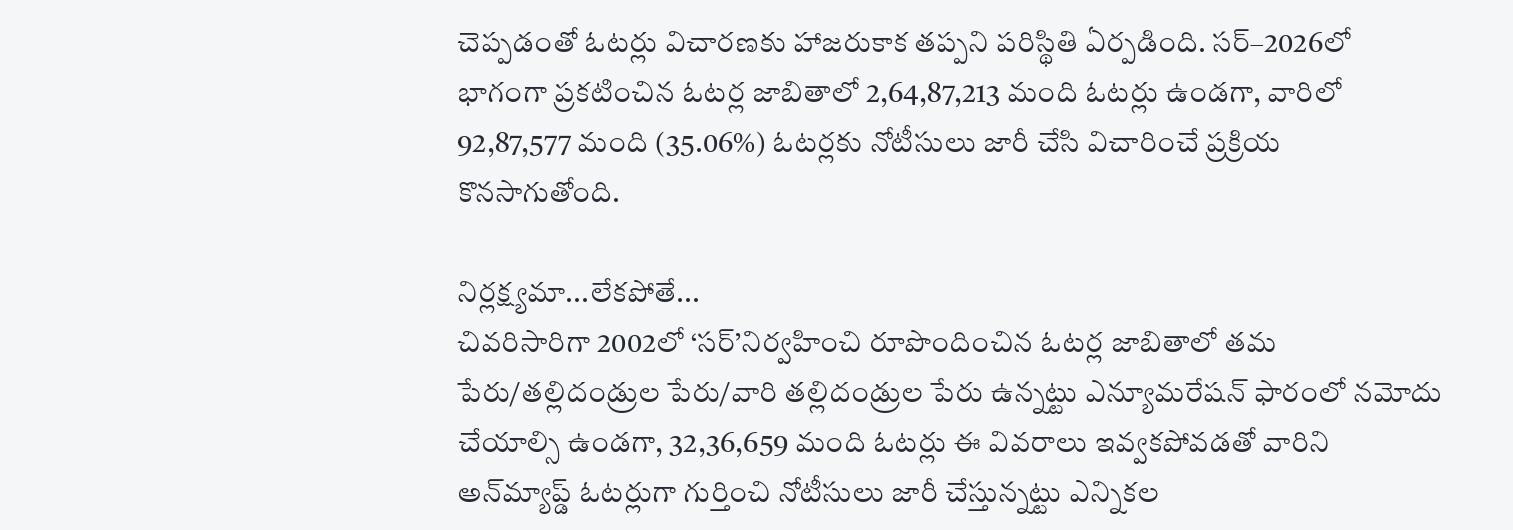చెప్పడంతో ఓటర్లు విచారణకు హాజరుకాక తప్పని పరిస్థితి ఏర్పడింది. సర్‌–2026లో భాగంగా ప్రకటించిన ఓటర్ల జాబితాలో 2,64,87,213 మంది ఓటర్లు ఉండగా, వారిలో 92,87,577 మంది (35.06%) ఓటర్లకు నోటీసులు జారీ చేసి విచారించే ప్రక్రియ కొనసాగుతోంది.

నిర్లక్ష్యమా...లేకపోతే...
చివరిసారిగా 2002లో ‘సర్‌’నిర్వహించి రూపొందించిన ఓటర్ల జాబితాలో తమ పేరు/తల్లిదండ్రుల పేరు/వారి తల్లిదండ్రుల పేరు ఉన్నట్టు ఎన్యూమరేషన్‌ ఫారంలో నమోదు చేయాల్సి ఉండగా, 32,36,659 మంది ఓటర్లు ఈ వివరాలు ఇవ్వకపోవడతో వారిని అన్‌మ్యాప్డ్‌ ఓటర్లుగా గుర్తించి నోటీసులు జారీ చేస్తున్నట్టు ఎన్నికల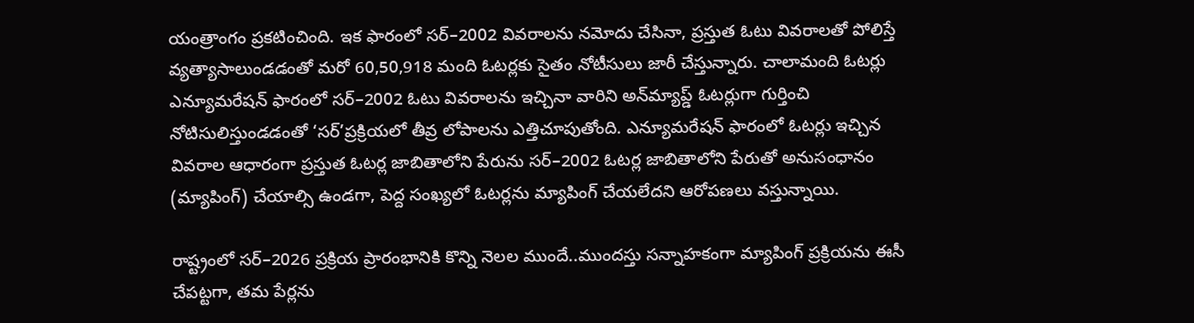యంత్రాంగం ప్రకటించింది. ఇక ఫారంలో సర్‌–2002 వివరాలను నమోదు చేసినా, ప్రస్తుత ఓటు వివరాలతో పోలిస్తే వ్యత్యాసాలుండడంతో మరో 60,50,918 మంది ఓటర్లకు సైతం నోటీసులు జారీ చేస్తున్నారు. చాలామంది ఓటర్లు ఎన్యూమరేషన్‌ ఫారంలో సర్‌–2002 ఓటు వివరాలను ఇచ్చినా వారిని అన్‌మ్యాప్డ్‌ ఓటర్లుగా గుర్తించి నోటిసులిస్తుండడంతో ‘సర్‌’ప్రక్రియలో తీవ్ర లోపాలను ఎత్తిచూపుతోంది. ఎన్యూమరేషన్‌ ఫారంలో ఓటర్లు ఇచ్చిన వివరాల ఆధారంగా ప్రస్తుత ఓటర్ల జాబితాలోని పేరును సర్‌–2002 ఓటర్ల జాబితాలోని పేరుతో అనుసంధానం (మ్యాపింగ్‌) చేయాల్సి ఉండగా, పెద్ద సంఖ్యలో ఓటర్లను మ్యాపింగ్‌ చేయలేదని ఆరోపణలు వస్తున్నాయి.

రాష్ట్రంలో సర్‌–2026 ప్రక్రియ ప్రారంభానికి కొన్ని నెలల ముందే..ముందస్తు సన్నాహకంగా మ్యాపింగ్‌ ప్రక్రియను ఈసీ చేపట్టగా, తమ పేర్లను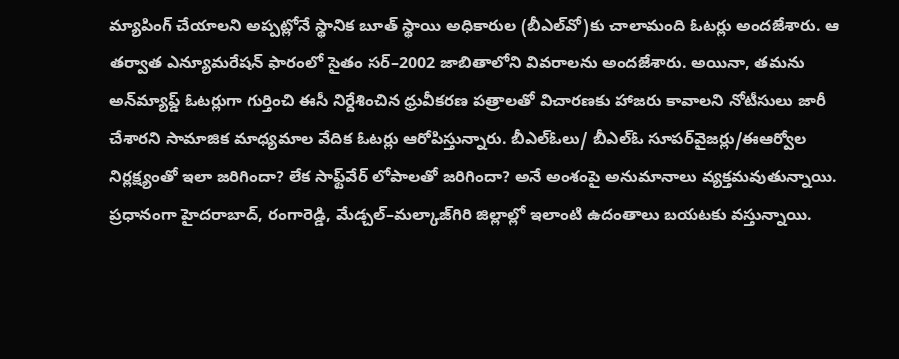మ్యాపింగ్‌ చేయాలని అప్పట్లోనే స్థానిక బూత్‌ స్థాయి అధికారుల (బీఎల్‌వో)కు చాలామంది ఓటర్లు అందజేశారు. ఆ తర్వాత ఎన్యూమరేషన్‌ ఫారంలో సైతం సర్‌–2002 జాబితాలోని వివరాలను అందజేశారు. అయినా, తమను అన్‌మ్యాప్డ్‌ ఓటర్లుగా గుర్తించి ఈసీ నిర్దేశించిన ధ్రువీకరణ పత్రాలతో విచారణకు హాజరు కావాలని నోటీసులు జారీ చేశారని సామాజిక మాధ్యమాల వేదిక ఓటర్లు ఆరోపిస్తున్నారు. బీఎల్‌ఓలు/ బీఎల్‌ఓ సూపర్‌వైజర్లు/ఈఆర్వోల నిర్లక్ష్యంతో ఇలా జరిగిందా? లేక సాఫ్ట్‌వేర్‌ లోపాలతో జరిగిందా? అనే అంశంపై అనుమానాలు వ్యక్తమవుతున్నాయి. ప్రధానంగా హైదరాబాద్, రంగారెడ్డి, మేడ్చల్‌–మల్కాజ్‌గిరి జిల్లాల్లో ఇలాంటి ఉదంతాలు బయటకు వస్తున్నాయి.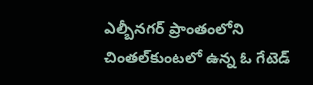ఎల్బీనగర్‌ ప్రాంతంలోని చింతల్‌కుంటలో ఉన్న ఓ గేటెడ్‌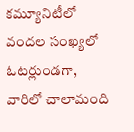కమ్యూనిటీలో వందల సంఖ్యలో ఓటర్లుండగా, వారిలో చాలామంది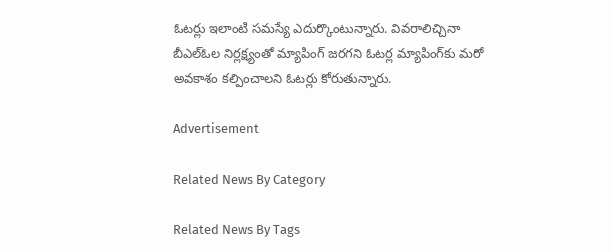ఓటర్లు ఇలాంటి సమస్యే ఎదుర్కొంటున్నారు. వివరాలిచ్చినా బీఎల్‌ఓల నిర్లక్ష్యంతో మ్యాపింగ్‌ జరగని ఓటర్ల మ్యాపింగ్‌కు మరో అవకాశం కల్పించాలని ఓటర్లు కోరుతున్నారు.

Advertisement

Related News By Category

Related News By Tags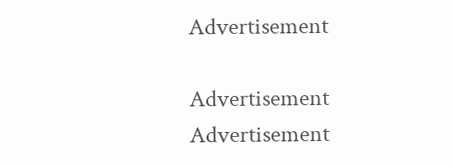Advertisement

Advertisement
Advertisement